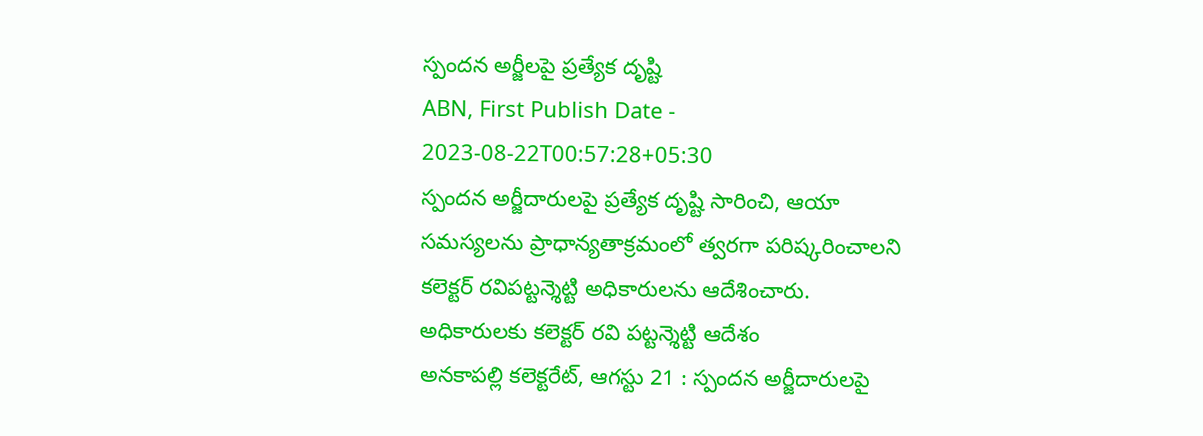స్పందన అర్జీలపై ప్రత్యేక దృష్టి
ABN, First Publish Date - 2023-08-22T00:57:28+05:30
స్పందన అర్జీదారులపై ప్రత్యేక దృష్టి సారించి, ఆయా సమస్యలను ప్రాధాన్యతాక్రమంలో త్వరగా పరిష్కరించాలని కలెక్టర్ రవిపట్టన్శెట్టి అధికారులను ఆదేశించారు.
అధికారులకు కలెక్టర్ రవి పట్టన్శెట్టి ఆదేశం
అనకాపల్లి కలెక్టరేట్, ఆగస్టు 21 : స్పందన అర్జీదారులపై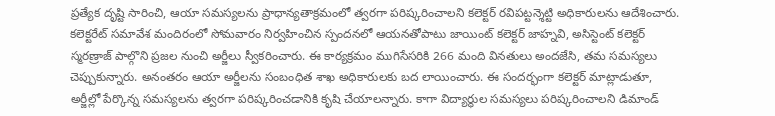ప్రత్యేక దృష్టి సారించి, ఆయా సమస్యలను ప్రాధాన్యతాక్రమంలో త్వరగా పరిష్కరించాలని కలెక్టర్ రవిపట్టన్శెట్టి అధికారులను ఆదేశించారు. కలెక్టరేట్ సమావేశ మందిరంలో సోమవారం నిర్వహించిన స్పందనలో ఆయనతోపాటు జాయింట్ కలెక్టర్ జాహ్నవి, అసిస్టెంట్ కలెక్టర్ స్మరణ్రాజ్ పాల్గొని ప్రజల నుంచి అర్జీలు స్వీకరించారు. ఈ కార్యక్రమం ముగిసేసరికి 266 మంది వినతులు అందజేసి, తమ సమస్యలు చెప్పుకున్నారు. అనంతరం ఆయా అర్జీలను సంబంధిత శాఖ అధికారులకు బద లాయించారు. ఈ సందర్భంగా కలెక్టర్ మాట్లాడుతూ, అర్జీల్లో పేర్కొన్న సమస్యలను త్వరగా పరిష్కరించడానికి కృషి చేయాలన్నారు. కాగా విద్యార్థుల సమస్యలు పరిష్కరించాలని డిమాండ్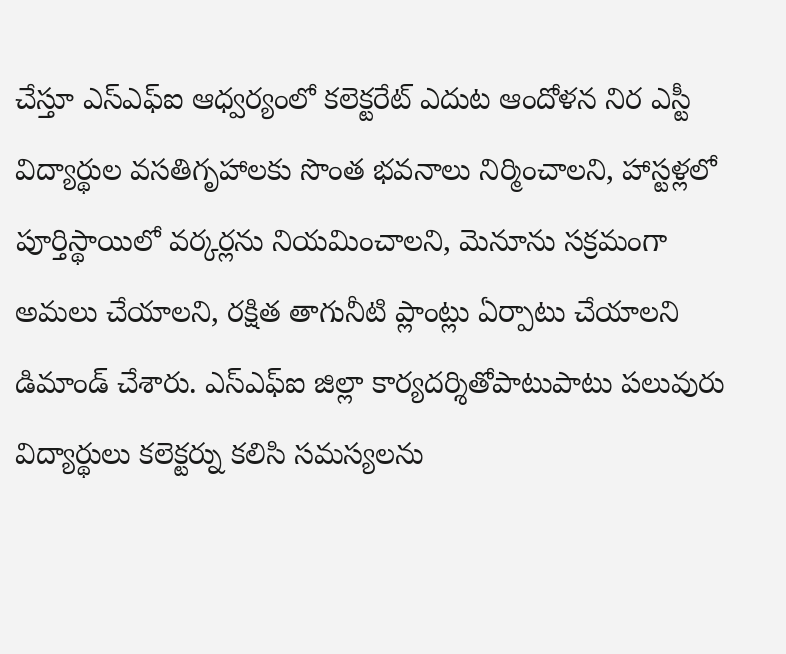చేస్తూ ఎస్ఎఫ్ఐ ఆధ్వర్యంలో కలెక్టరేట్ ఎదుట ఆందోళన నిర ఎస్టీ విద్యార్థుల వసతిగృహాలకు సొంత భవనాలు నిర్మించాలని, హాస్టళ్లలో పూర్తిస్థాయిలో వర్కర్లను నియమించాలని, మెనూను సక్రమంగా అమలు చేయాలని, రక్షిత తాగునీటి ప్లాంట్లు ఏర్పాటు చేయాలని డిమాండ్ చేశారు. ఎస్ఎఫ్ఐ జిల్లా కార్యదర్శితోపాటుపాటు పలువురు విద్యార్థులు కలెక్టర్ను కలిసి సమస్యలను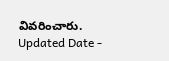వివరించారు.
Updated Date -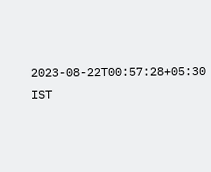2023-08-22T00:57:28+05:30 IST